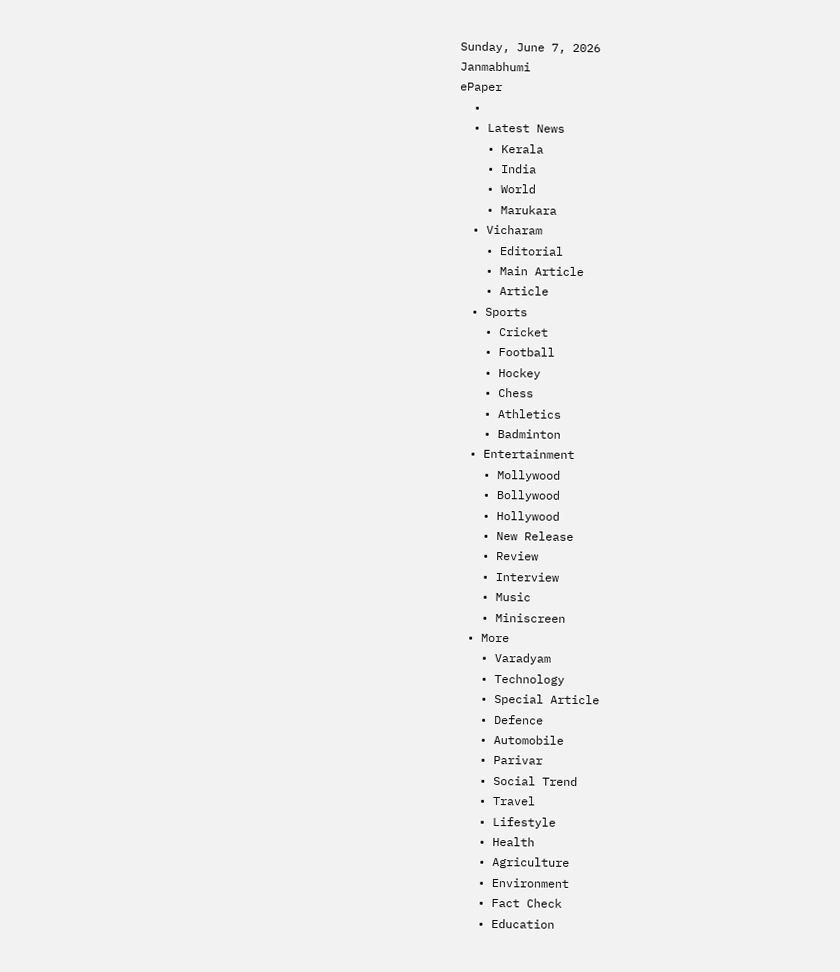Sunday, June 7, 2026
Janmabhumi
ePaper
  •
  • Latest News
    • Kerala
    • India
    • World
    • Marukara
  • Vicharam
    • Editorial
    • Main Article
    • Article
  • Sports
    • Cricket
    • Football
    • Hockey
    • Chess
    • Athletics
    • Badminton
  • Entertainment
    • Mollywood
    • Bollywood
    • Hollywood
    • New Release
    • Review
    • Interview
    • Music
    • Miniscreen
  • More
    • Varadyam
    • Technology
    • Special Article
    • Defence
    • Automobile
    • Parivar
    • Social Trend
    • Travel
    • Lifestyle
    • Health
    • Agriculture
    • Environment
    • Fact Check
    • Education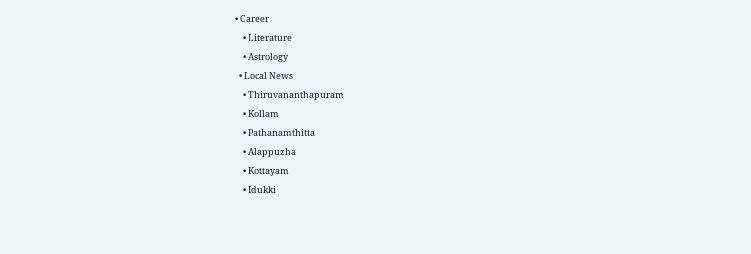• Career
    • Literature
    • Astrology
  • Local News
    • Thiruvananthapuram
    • Kollam
    • Pathanamthitta
    • Alappuzha
    • Kottayam
    • Idukki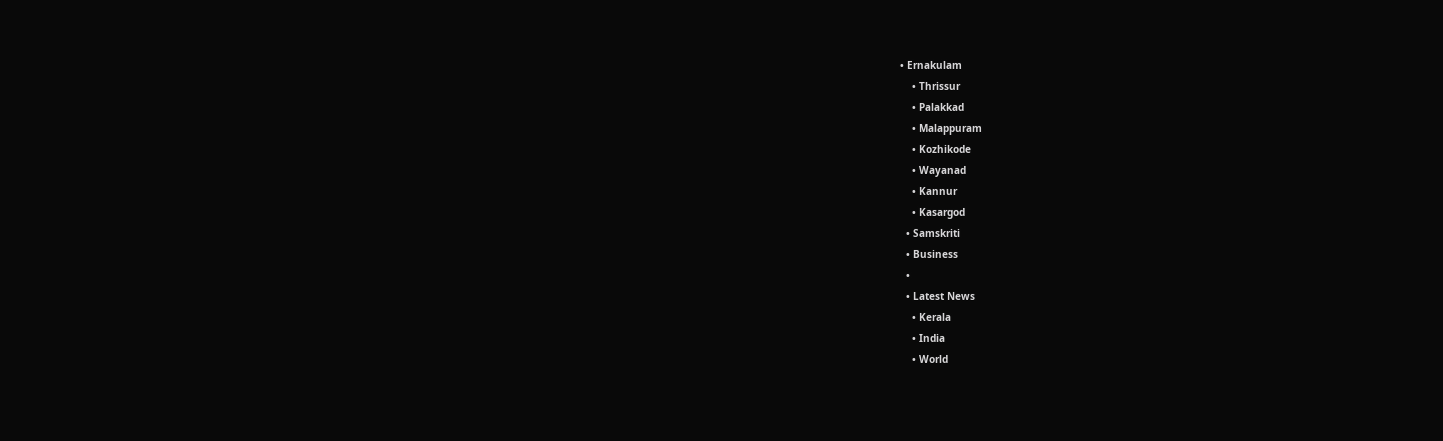• Ernakulam
    • Thrissur
    • Palakkad
    • Malappuram
    • Kozhikode
    • Wayanad
    • Kannur
    • Kasargod
  • Samskriti
  • Business
  •
  • Latest News
    • Kerala
    • India
    • World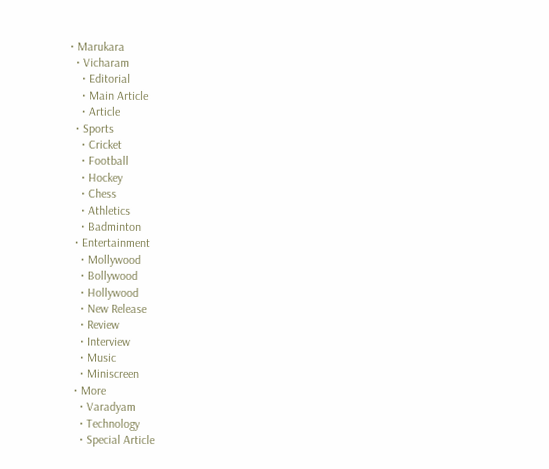• Marukara
  • Vicharam
    • Editorial
    • Main Article
    • Article
  • Sports
    • Cricket
    • Football
    • Hockey
    • Chess
    • Athletics
    • Badminton
  • Entertainment
    • Mollywood
    • Bollywood
    • Hollywood
    • New Release
    • Review
    • Interview
    • Music
    • Miniscreen
  • More
    • Varadyam
    • Technology
    • Special Article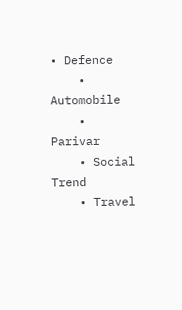• Defence
    • Automobile
    • Parivar
    • Social Trend
    • Travel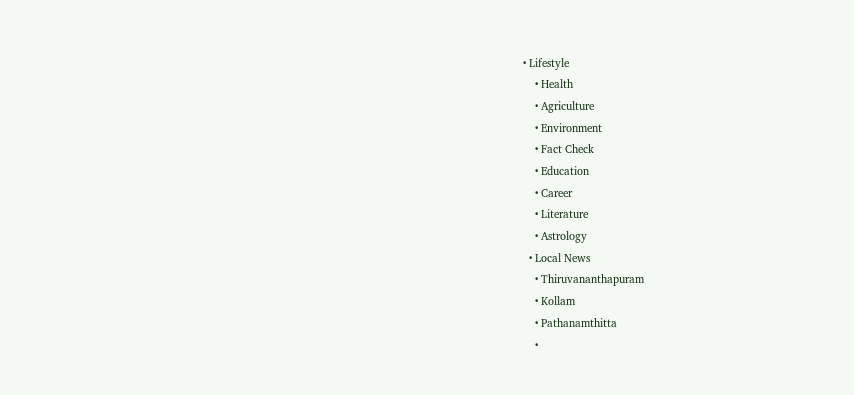• Lifestyle
    • Health
    • Agriculture
    • Environment
    • Fact Check
    • Education
    • Career
    • Literature
    • Astrology
  • Local News
    • Thiruvananthapuram
    • Kollam
    • Pathanamthitta
    •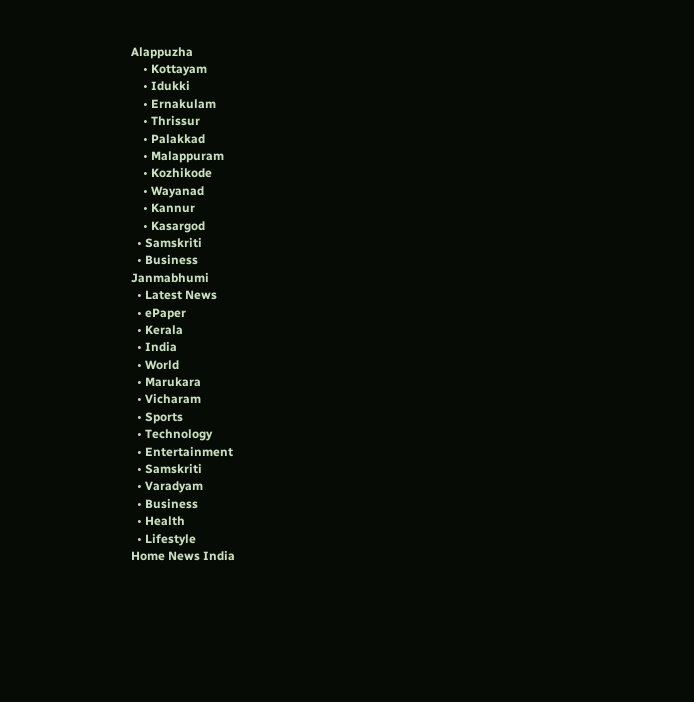Alappuzha
    • Kottayam
    • Idukki
    • Ernakulam
    • Thrissur
    • Palakkad
    • Malappuram
    • Kozhikode
    • Wayanad
    • Kannur
    • Kasargod
  • Samskriti
  • Business
Janmabhumi
  • Latest News
  • ePaper
  • Kerala
  • India
  • World
  • Marukara
  • Vicharam
  • Sports
  • Technology
  • Entertainment
  • Samskriti
  • Varadyam
  • Business
  • Health
  • Lifestyle
Home News India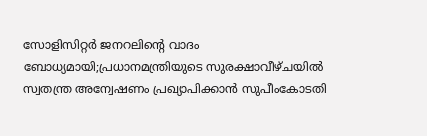സോളിസിറ്റര്‍ ജനറലിന്റെ വാദം ബോധ്യമായി;പ്രധാനമന്ത്രിയുടെ സുരക്ഷാവീഴ്ചയില്‍ സ്വതന്ത്ര അന്വേഷണം പ്രഖ്യാപിക്കാന്‍ സുപീംകോടതി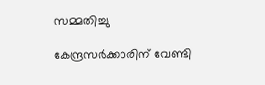സമ്മതിച്ചു

കേന്ദ്രസര്‍ക്കാരിന് വേണ്ടി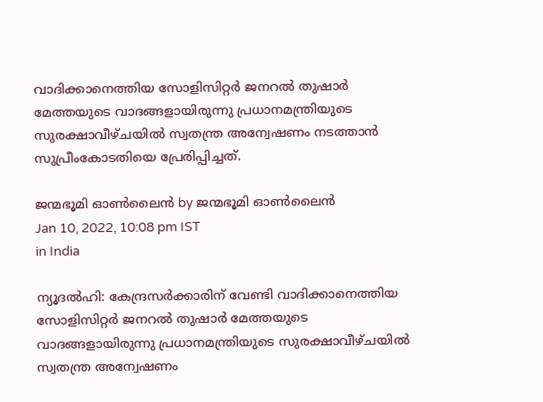വാദിക്കാനെത്തിയ സോളിസിറ്റര്‍ ജനറല്‍ തുഷാര്‍ മേത്തയുടെ വാദങ്ങളായിരുന്നു പ്രധാനമന്ത്രിയുടെ സുരക്ഷാവീഴ്ചയില്‍ സ്വതന്ത്ര അന്വേഷണം നടത്താന്‍ സുപ്രീംകോടതിയെ പ്രേരിപ്പിച്ചത്.

ജന്മഭൂമി ഓണ്‍ലൈന്‍ by ജന്മഭൂമി ഓണ്‍ലൈന്‍
Jan 10, 2022, 10:08 pm IST
in India

ന്യൂദല്‍ഹി: കേന്ദ്രസര്‍ക്കാരിന് വേണ്ടി വാദിക്കാനെത്തിയ സോളിസിറ്റര്‍ ജനറല്‍ തുഷാര്‍ മേത്തയുടെ വാദങ്ങളായിരുന്നു പ്രധാനമന്ത്രിയുടെ സുരക്ഷാവീഴ്ചയില്‍ സ്വതന്ത്ര അന്വേഷണം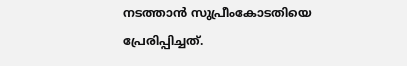നടത്താന്‍ സുപ്രീംകോടതിയെ പ്രേരിപ്പിച്ചത്.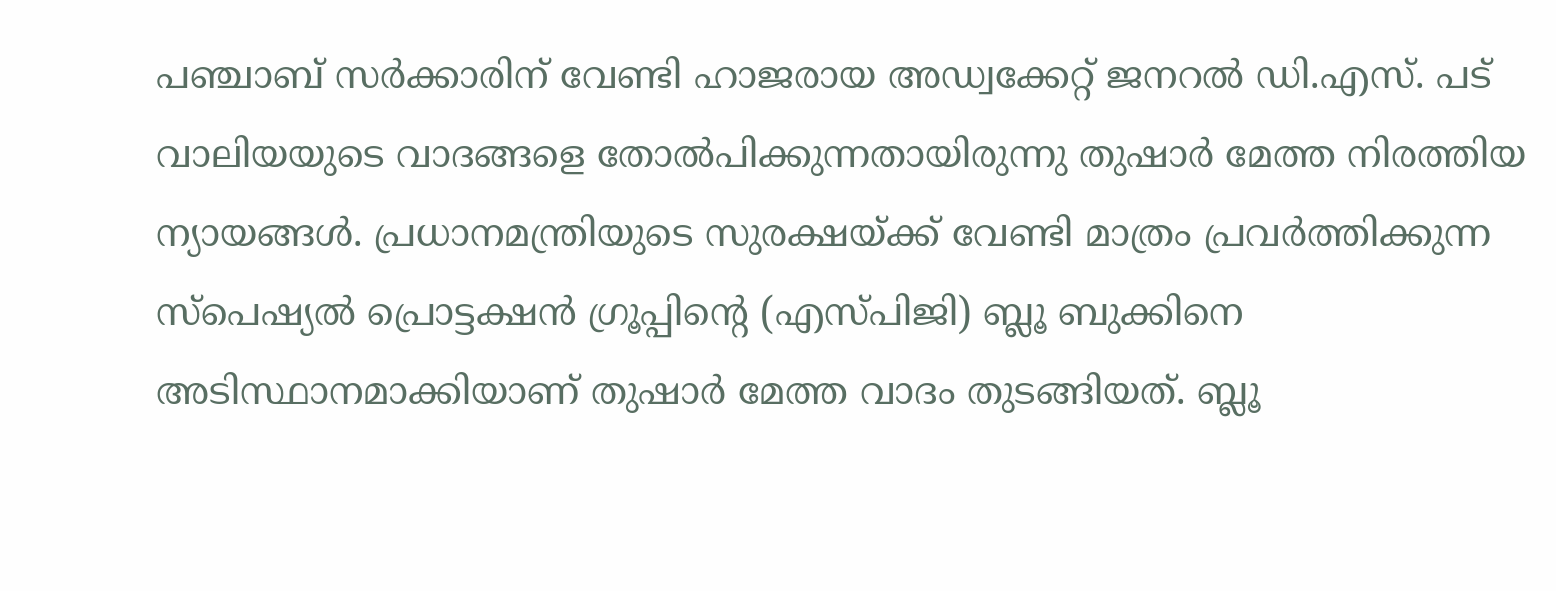പഞ്ചാബ് സര്‍ക്കാരിന് വേണ്ടി ഹാജരായ അഡ്വക്കേറ്റ് ജനറല്‍ ഡി.എസ്. പട് വാലിയയുടെ വാദങ്ങളെ തോല്‍പിക്കുന്നതായിരുന്നു തുഷാര്‍ മേത്ത നിരത്തിയ ന്യായങ്ങള്‍. പ്രധാനമന്ത്രിയുടെ സുരക്ഷയ്‌ക്ക് വേണ്ടി മാത്രം പ്രവര്‍ത്തിക്കുന്ന സ്‌പെഷ്യല്‍ പ്രൊട്ടക്ഷന്‍ ഗ്രൂപ്പിന്റെ (എസ്പിജി) ബ്ലൂ ബുക്കിനെ അടിസ്ഥാനമാക്കിയാണ് തുഷാര്‍ മേത്ത വാദം തുടങ്ങിയത്. ബ്ലൂ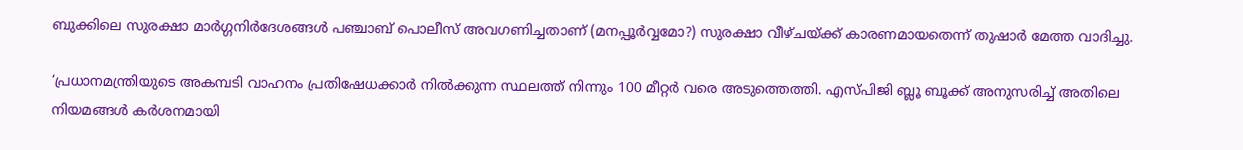ബുക്കിലെ സുരക്ഷാ മാര്‍ഗ്ഗനിര്‍ദേശങ്ങള്‍ പഞ്ചാബ് പൊലീസ് അവഗണിച്ചതാണ് (മനപ്പൂര്‍വ്വമോ?) സുരക്ഷാ വീഴ്ചയ്‌ക്ക് കാരണമായതെന്ന് തുഷാര്‍ മേത്ത വാദിച്ചു.

‘പ്രധാനമന്ത്രിയുടെ അകമ്പടി വാഹനം പ്രതിഷേധക്കാര്‍ നില്‍ക്കുന്ന സ്ഥലത്ത് നിന്നും 100 മീറ്റര്‍ വരെ അടുത്തെത്തി. എസ്പിജി ബ്ലൂ ബൂക്ക് അനുസരിച്ച് അതിലെ നിയമങ്ങള്‍ കര്‍ശനമായി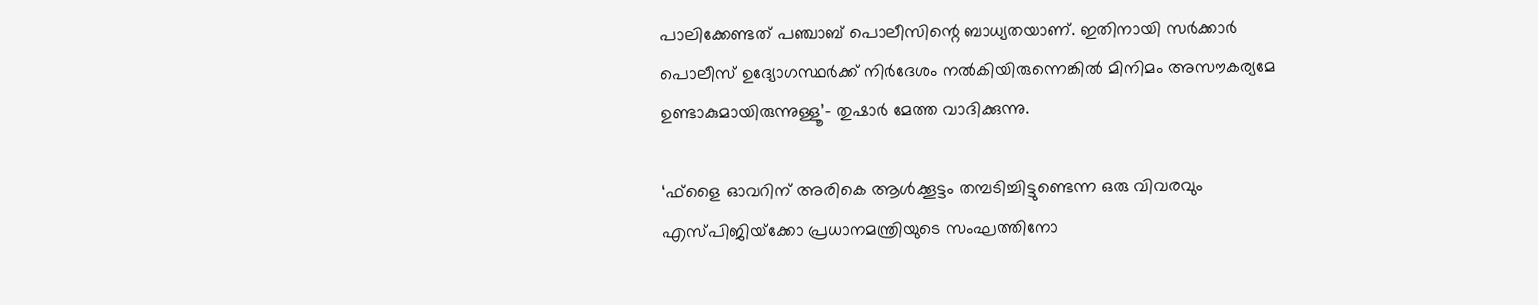പാലിക്കേണ്ടത് പഞ്ചാബ് പൊലീസിന്റെ ബാധ്യതയാണ്. ഇതിനായി സര്‍ക്കാര്‍ പൊലീസ് ഉദ്യോഗസ്ഥര്‍ക്ക് നിര്‍ദേശം നല്‍കിയിരുന്നെങ്കില്‍ മിനിമം അസൗകര്യമേ ഉണ്ടാകുമായിരുന്നുള്ളൂ’- തുഷാര്‍ മേത്ത വാദിക്കുന്നു.

‘ഫ്‌ളൈ ഓവറിന് അരികെ ആള്‍ക്കൂട്ടം തമ്പടിച്ചിട്ടുണ്ടെന്ന ഒരു വിവരവും എസ്പിജിയ്‌ക്കോ പ്രധാനമന്ത്രിയുടെ സംഘത്തിനോ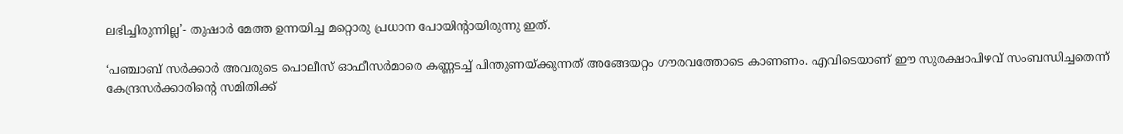ലഭിച്ചിരുന്നില്ല’- തുഷാര്‍ മേത്ത ഉന്നയിച്ച മറ്റൊരു പ്രധാന പോയിന്‍റായിരുന്നു ഇത്.

‘പഞ്ചാബ് സര്‍ക്കാര്‍ അവരുടെ പൊലീസ് ഓഫീസര്‍മാരെ കണ്ണടച്ച് പിന്തുണയ്‌ക്കുന്നത് അങ്ങേയറ്റം ഗൗരവത്തോടെ കാണണം. എവിടെയാണ് ഈ സുരക്ഷാപിഴവ് സംബന്ധിച്ചതെന്ന് കേന്ദ്രസര്‍ക്കാരിന്റെ സമിതിക്ക്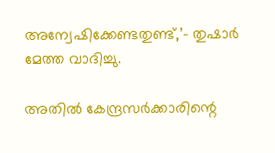അന്വേഷിക്കേണ്ടതുണ്ട്,’- തുഷാര്‍ മേത്ത വാദിച്ചു.

അതില്‍ കേന്ദ്രസര്‍ക്കാരിന്റെ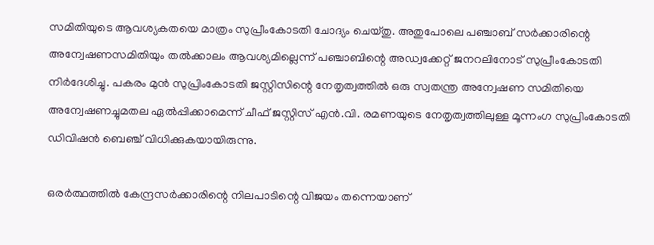സമിതിയുടെ ആവശ്യകതയെ മാത്രം സുപ്രീംകോടതി ചോദ്യം ചെയ്തു. അതുപോലെ പഞ്ചാബ് സര്‍ക്കാരിന്റെ അന്വേഷണസമിതിയും തല്‍ക്കാലം ആവശ്യമില്ലെന്ന് പഞ്ചാബിന്റെ അഡ്വക്കേറ്റ് ജനറലിനോട് സുപ്രീംകോടതി നിര്‍ദേശിച്ചു. പകരം മുന്‍ സുപ്രിംകോടതി ജസ്റ്റിസിന്റെ നേതൃത്വത്തില്‍ ഒരു സ്വതന്ത്ര അന്വേഷണ സമിതിയെ അന്വേഷണച്ചുമതല ഏല്‍പ്പിക്കാമെന്ന് ചീഫ് ജസ്റ്റിസ് എന്‍.വി. രമണയുടെ നേതൃത്വത്തിലുള്ള മൂന്നംഗ സുപ്രിംകോടതി ഡിവിഷന്‍ ബെഞ്ച് വിധിക്കുകയായിരുന്നു.

ഒരര്‍ത്ഥത്തില്‍ കേന്ദ്രസര്‍ക്കാരിന്റെ നിലപാടിന്റെ വിജയം തന്നെയാണ്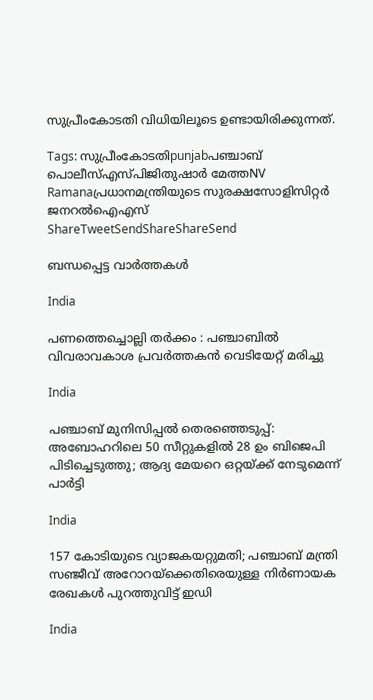സുപ്രീംകോടതി വിധിയിലൂടെ ഉണ്ടായിരിക്കുന്നത്.

Tags: സുപ്രീംകോടതിpunjabപഞ്ചാബ് പൊലീസ്എസ്പിജിതുഷാര്‍ മേത്തNV Ramanaപ്രധാനമന്ത്രിയുടെ സുരക്ഷസോളിസിറ്റര്‍ ജനറല്‍ഐഎസ്
ShareTweetSendShareShareSend

ബന്ധപ്പെട്ട വാര്‍ത്തകള്‍

India

പണത്തെച്ചൊല്ലി തർക്കം : പഞ്ചാബിൽ വിവരാവകാശ പ്രവർത്തകൻ വെടിയേറ്റ് മരിച്ചു

India

പഞ്ചാബ് മുനിസിപ്പൽ തെരഞ്ഞെടുപ്പ്: അബോഹറിലെ 50 സീറ്റുകളിൽ 28 ഉം ബിജെപി പിടിച്ചെടുത്തു; ആദ്യ മേയറെ ഒറ്റയ്‌ക്ക് നേടുമെന്ന് പാർട്ടി

India

157 കോടിയുടെ വ്യാജകയറ്റുമതി; പഞ്ചാബ് മന്ത്രി സഞ്ജീവ് അറോറയ്‌ക്കെതിരെയുള്ള നിർണായക രേഖകൾ പുറത്തുവിട്ട് ഇഡി

India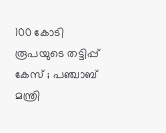100 കോടി രൂപയുടെ തട്ടിപ്പ് കേസ് ; പഞ്ചാബ് മന്ത്രി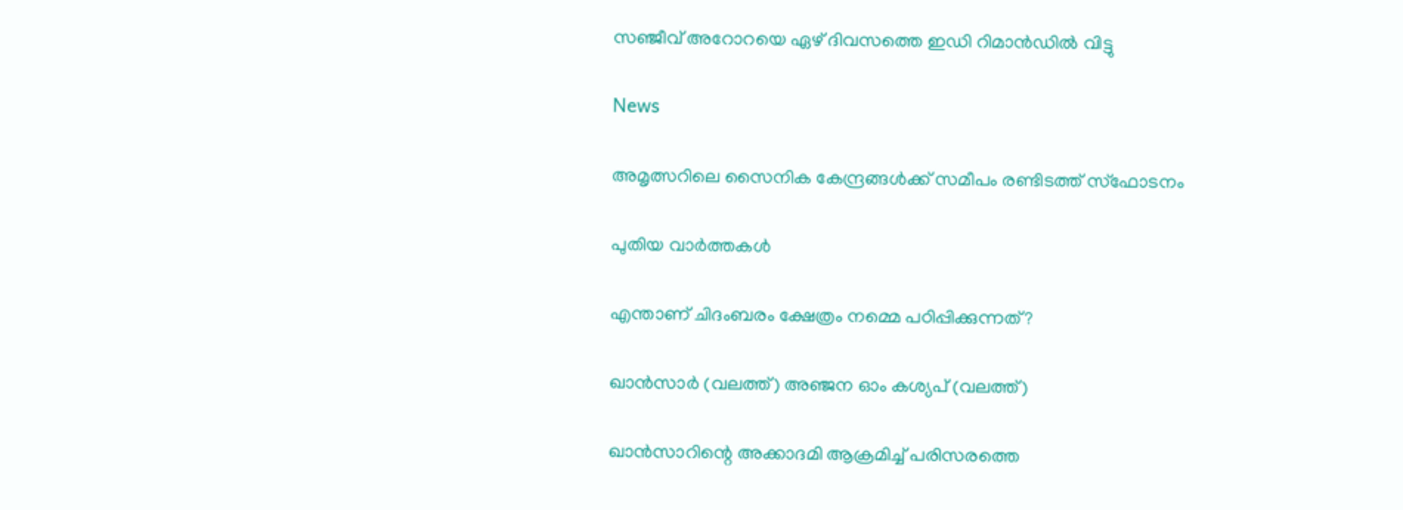സഞ്ജീവ് അറോറയെ ഏഴ് ദിവസത്തെ ഇഡി റിമാൻഡിൽ വിട്ടു

News

അമൃത്സറിലെ സൈനിക കേന്ദ്രങ്ങൾക്ക് സമീപം രണ്ടിടത്ത് സ്‌ഫോടനം

പുതിയ വാര്‍ത്തകള്‍

എന്താണ് ചിദംബരം ക്ഷേത്രം നമ്മെ പഠിപ്പിക്കുന്നത്?

ഖാന്‍സാര്‍ (വലത്ത്) അ‌‌ഞ്ജന ഓം കശ്യപ് (വലത്ത്)

ഖാന്‍സാറിന്റെ അക്കാദമി ആക്രമിച്ച് പരിസരത്തെ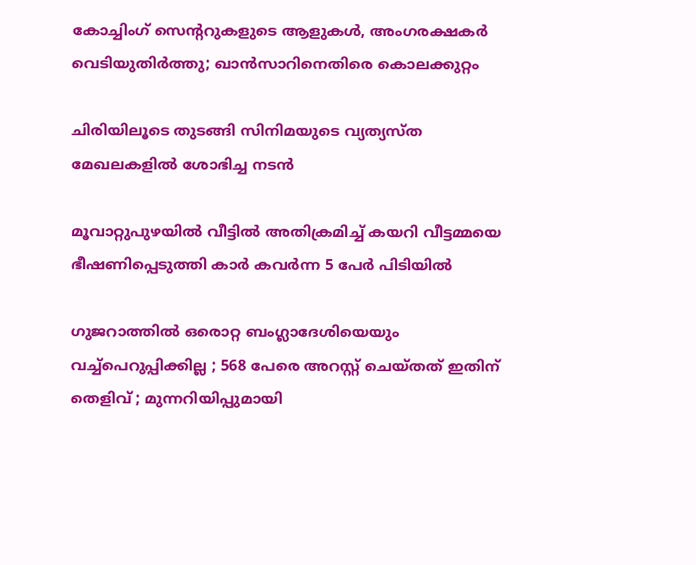കോച്ചിംഗ് സെന്‍ററുകളുടെ ആളുകള്‍, അംഗരക്ഷകര്‍ വെടിയുതിര്‍ത്തു; ഖാന്‍സാറിനെതിരെ കൊലക്കുറ്റം

ചിരിയിലൂടെ തുടങ്ങി സിനിമയുടെ വ്യത്യസ്ത മേഖലകളില്‍ ശോഭിച്ച നടന്‍

മൂവാറ്റുപുഴയിൽ വീട്ടിൽ അതിക്രമിച്ച് കയറി വീട്ടമ്മയെ ഭീഷണിപ്പെടുത്തി കാർ കവർന്ന 5 പേർ പിടിയിൽ

ഗുജറാത്തിൽ ഒരൊറ്റ ബംഗ്ലാദേശിയെയും വച്ച്പെറുപ്പിക്കില്ല ; 568 പേരെ അറസ്റ്റ് ചെയ്തത് ഇതിന് തെളിവ് ; മുന്നറിയിപ്പുമായി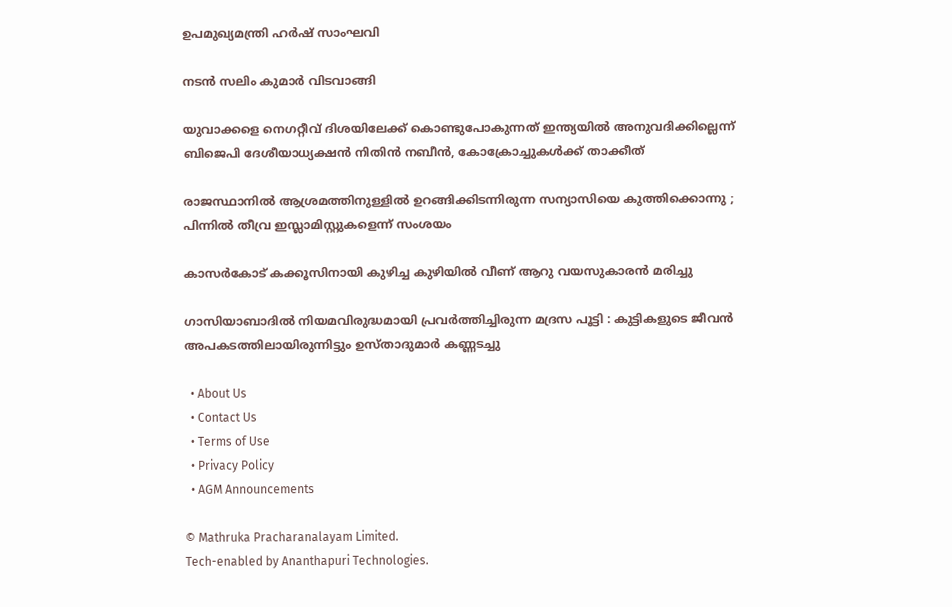ഉപമുഖ്യമന്ത്രി ഹർഷ് സാംഘവി

നടന്‍ സലിം കുമാര്‍ വിടവാങ്ങി

യുവാക്കളെ നെഗറ്റീവ് ദിശയിലേക്ക് കൊണ്ടുപോകുന്നത് ഇന്ത്യയില്‍ അനുവദിക്കില്ലെന്ന് ബിജെപി ദേശീയാധ്യക്ഷന്‍ നിതിന്‍ നബീന്‍, കോക്രോച്ചുകള്‍ക്ക് താക്കീത്

രാജസ്ഥാനിൽ ആശ്രമത്തിനുള്ളിൽ ഉറങ്ങിക്കിടന്നിരുന്ന സന്യാസിയെ കുത്തിക്കൊന്നു ; പിന്നിൽ തീവ്ര ഇസ്ലാമിസ്റ്റുകളെന്ന് സംശയം

കാസര്‍കോട് കക്കൂസിനായി കുഴിച്ച കുഴിയില്‍ വീണ് ആറു വയസുകാരന്‍ മരിച്ചു

ഗാസിയാബാദിൽ നിയമവിരുദ്ധമായി പ്രവർത്തിച്ചിരുന്ന മദ്രസ പൂട്ടി : കുട്ടികളുടെ ജീവൻ അപകടത്തിലായിരുന്നിട്ടും ഉസ്താദുമാർ കണ്ണടച്ചു

  • About Us
  • Contact Us
  • Terms of Use
  • Privacy Policy
  • AGM Announcements

© Mathruka Pracharanalayam Limited.
Tech-enabled by Ananthapuri Technologies.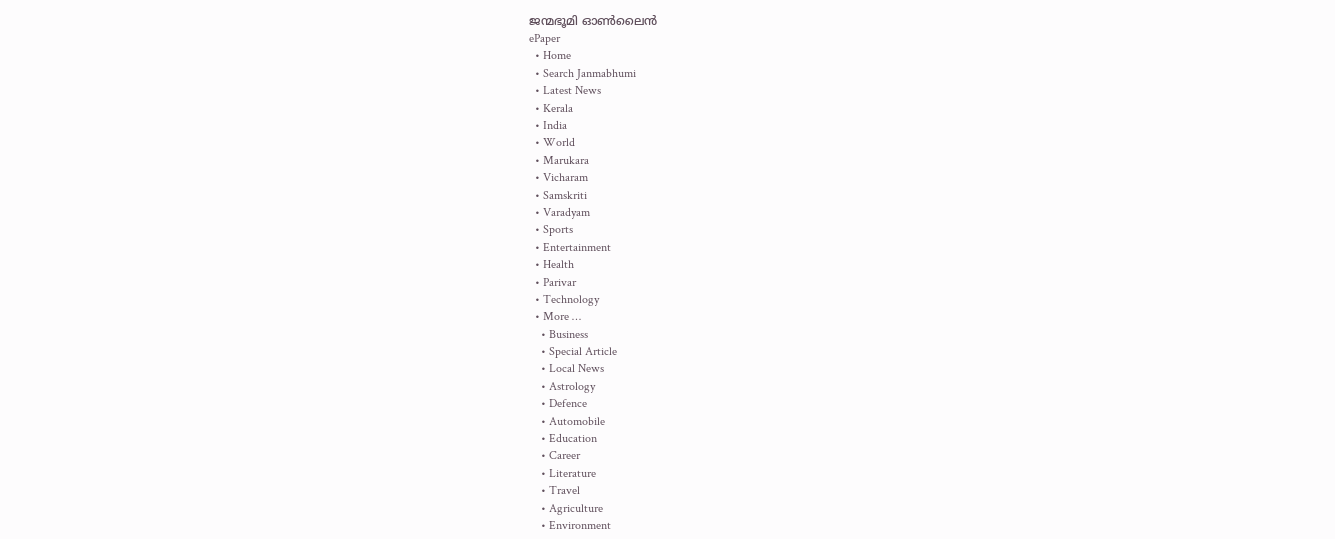ജന്മഭൂമി ഓണ്‍ലൈന്‍
ePaper
  • Home
  • Search Janmabhumi
  • Latest News
  • Kerala
  • India
  • World
  • Marukara
  • Vicharam
  • Samskriti
  • Varadyam
  • Sports
  • Entertainment
  • Health
  • Parivar
  • Technology
  • More …
    • Business
    • Special Article
    • Local News
    • Astrology
    • Defence
    • Automobile
    • Education
    • Career
    • Literature
    • Travel
    • Agriculture
    • Environment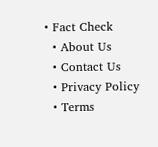• Fact Check
  • About Us
  • Contact Us
  • Privacy Policy
  • Terms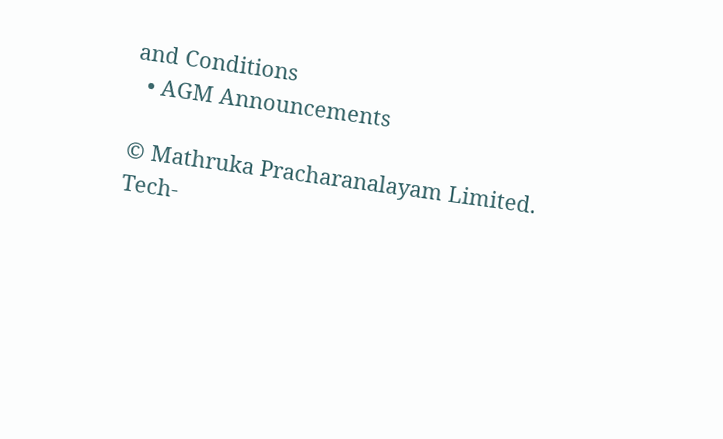and Conditions
  • AGM Announcements

© Mathruka Pracharanalayam Limited.
Tech-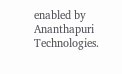enabled by Ananthapuri Technologies.